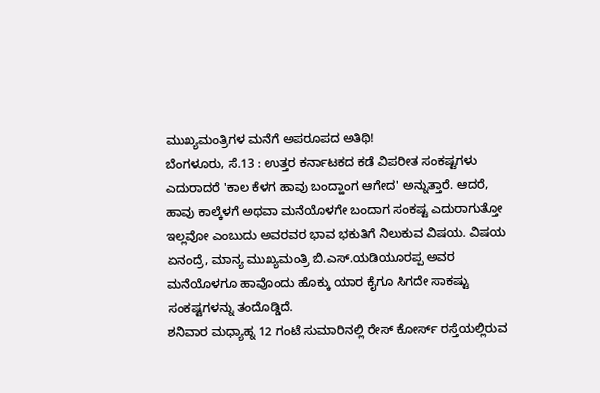ಮುಖ್ಯಮಂತ್ರಿಗಳ ಮನೆಗೆ ಅಪರೂಪದ ಅತಿಥಿ!
ಬೆಂಗಳೂರು, ಸೆ.13 : ಉತ್ತರ ಕರ್ನಾಟಕದ ಕಡೆ ವಿಪರೀತ ಸಂಕಷ್ಟಗಳು ಎದುರಾದರೆ 'ಕಾಲ ಕೆಳಗ ಹಾವು ಬಂದ್ಹಾಂಗ ಆಗೇದ' ಅನ್ನುತ್ತಾರೆ. ಆದರೆ, ಹಾವು ಕಾಲ್ಕೆಳಗೆ ಅಥವಾ ಮನೆಯೊಳಗೇ ಬಂದಾಗ ಸಂಕಷ್ಟ ಎದುರಾಗುತ್ತೋ ಇಲ್ಲವೋ ಎಂಬುದು ಅವರವರ ಭಾವ ಭಕುತಿಗೆ ನಿಲುಕುವ ವಿಷಯ. ವಿಷಯ ಏನಂದ್ರೆ, ಮಾನ್ಯ ಮುಖ್ಯಮಂತ್ರಿ ಬಿ.ಎಸ್.ಯಡಿಯೂರಪ್ಪ ಅವರ ಮನೆಯೊಳಗೂ ಹಾವೊಂದು ಹೊಕ್ಕು ಯಾರ ಕೈಗೂ ಸಿಗದೇ ಸಾಕಷ್ಟು ಸಂಕಷ್ಟಗಳನ್ನು ತಂದೊಡ್ಡಿದೆ.
ಶನಿವಾರ ಮಧ್ಯಾಹ್ನ 12 ಗಂಟೆ ಸುಮಾರಿನಲ್ಲಿ ರೇಸ್ ಕೋರ್ಸ್ ರಸ್ತೆಯಲ್ಲಿರುವ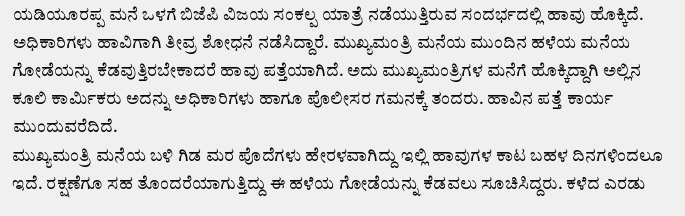ಯಡಿಯೂರಪ್ಪ ಮನೆ ಒಳಗೆ ಬಿಜೆಪಿ ವಿಜಯ ಸಂಕಲ್ಪ ಯಾತ್ರೆ ನಡೆಯುತ್ತಿರುವ ಸಂದರ್ಭದಲ್ಲಿ ಹಾವು ಹೊಕ್ಕಿದೆ. ಅಧಿಕಾರಿಗಳು ಹಾವಿಗಾಗಿ ತೀವ್ರ ಶೋಧನೆ ನಡೆಸಿದ್ದಾರೆ. ಮುಖ್ಯಮಂತ್ರಿ ಮನೆಯ ಮುಂದಿನ ಹಳೆಯ ಮನೆಯ ಗೋಡೆಯನ್ನು ಕೆಡವುತ್ತಿರಬೇಕಾದರೆ ಹಾವು ಪತ್ತೆಯಾಗಿದೆ. ಅದು ಮುಖ್ಯಮಂತ್ರಿಗಳ ಮನೆಗೆ ಹೊಕ್ಕಿದ್ದಾಗಿ ಅಲ್ಲಿನ ಕೂಲಿ ಕಾರ್ಮಿಕರು ಅದನ್ನು ಅಧಿಕಾರಿಗಳು ಹಾಗೂ ಪೊಲೀಸರ ಗಮನಕ್ಕೆ ತಂದರು. ಹಾವಿನ ಪತ್ತೆ ಕಾರ್ಯ ಮುಂದುವರೆದಿದೆ.
ಮುಖ್ಯಮಂತ್ರಿ ಮನೆಯ ಬಳಿ ಗಿಡ ಮರ ಪೊದೆಗಳು ಹೇರಳವಾಗಿದ್ದು ಇಲ್ಲಿ ಹಾವುಗಳ ಕಾಟ ಬಹಳ ದಿನಗಳಿಂದಲೂ ಇದೆ. ರಕ್ಷಣೆಗೂ ಸಹ ತೊಂದರೆಯಾಗುತ್ತಿದ್ದು ಈ ಹಳೆಯ ಗೋಡೆಯನ್ನು ಕೆಡವಲು ಸೂಚಿಸಿದ್ದರು. ಕಳೆದ ಎರಡು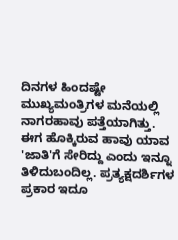ದಿನಗಳ ಹಿಂದಷ್ಟೇ ಮುಖ್ಯಮಂತ್ರಿಗಳ ಮನೆಯಲ್ಲಿ ನಾಗರಹಾವು ಪತ್ತೆಯಾಗಿತ್ತು. ಈಗ ಹೊಕ್ಕಿರುವ ಹಾವು ಯಾವ 'ಜಾತಿ'ಗೆ ಸೇರಿದ್ದು ಎಂದು ಇನ್ನೂ ತಿಳಿದುಬಂದಿಲ್ಲ. ಪ್ರತ್ಯಕ್ಷದರ್ಶಿಗಳ ಪ್ರಕಾರ ಇದೂ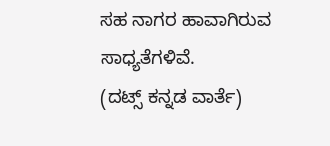ಸಹ ನಾಗರ ಹಾವಾಗಿರುವ ಸಾಧ್ಯತೆಗಳಿವೆ.
(ದಟ್ಸ್ ಕನ್ನಡ ವಾರ್ತೆ)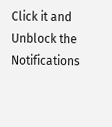Click it and Unblock the Notifications